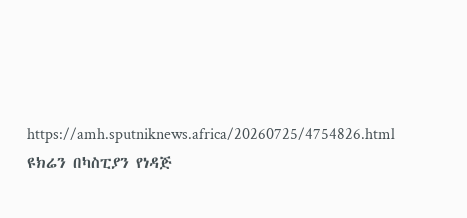https://amh.sputniknews.africa/20260725/4754826.html
ዩክሬን በካስፒያን የነዳጅ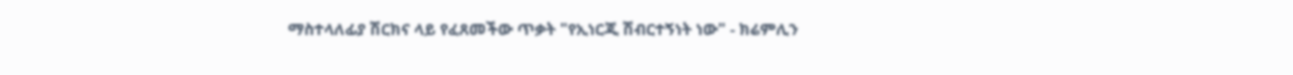ማስተላለፊያ ሽርክና ላይ የፈጸመችው ጥቃት "የኢነርጂ ሽብርተኝነት ነው" - ክሬምሊን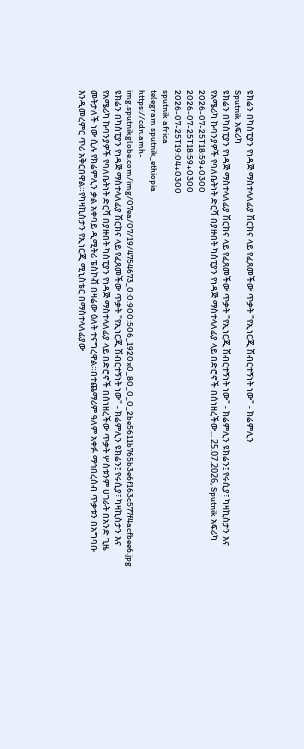ዩክሬን በካስፒያን የነዳጅ ማስተላለፊያ ሽርክና ላይ የፈጸመችው ጥቃት "የኢነርጂ ሽብርተኝነት ነው" - ክሬምሊን
Sputnik አፍሪካ
ዩክሬን በካስፒያን የነዳጅ ማስተላለፊያ ሽርክና ላይ የፈጸመችው ጥቃት "የኢነርጂ ሽብርተኝነት ነው" - ክሬምሊን ዩክሬን፤ የሩሲያ፣ ካዛኪስታን እና የአሜሪካ ኩባንያዎች የባለቤትነት ድርሻ በያዙበት ካስፒያን የነዳጅ ማስተላለፊያ ላይ በድሮኖች በሰነዘረችው... 25.07.2026, Sputnik አፍሪካ
2026-07-25T18:59+0300
2026-07-25T18:59+0300
2026-07-25T19:04+0300
sputnik africa
telegram sputnik_ethiopia
https://cdn.amh-img.sputnikglobe.com/img/07ea/07/19/4754673_0:0:900:506_1920x0_80_0_0_2be5611b765b3e6f163c577f4acfbee6.jpg
ዩክሬን በካስፒያን የነዳጅ ማስተላለፊያ ሽርክና ላይ የፈጸመችው ጥቃት "የኢነርጂ ሽብርተኝነት ነው" - ክሬምሊን ዩክሬን፤ የሩሲያ፣ ካዛኪስታን እና የአሜሪካ ኩባንያዎች የባለቤትነት ድርሻ በያዙበት ካስፒያን የነዳጅ ማስተላለፊያ ላይ በድሮኖች በሰነዘረችው ጥቃት ሦስቱንም ሀገራት በአንድ ጊዜ መትታለች ነው ሲሉ የክሬምሊን ቃል አቀባይ ዲሚትሪ ፔስኮቭ በዛሬው ዕለት ተናግረዋል።በተጨማሪም ዓለም አቀፉ ማኅበረሰብ ጥቃቱን በአግባቡ እንዲመረምር ጥሪ አቅርበዋል።የካዛኪስታን የኢነርጂ ሚኒስቴር በማስተላለፊያው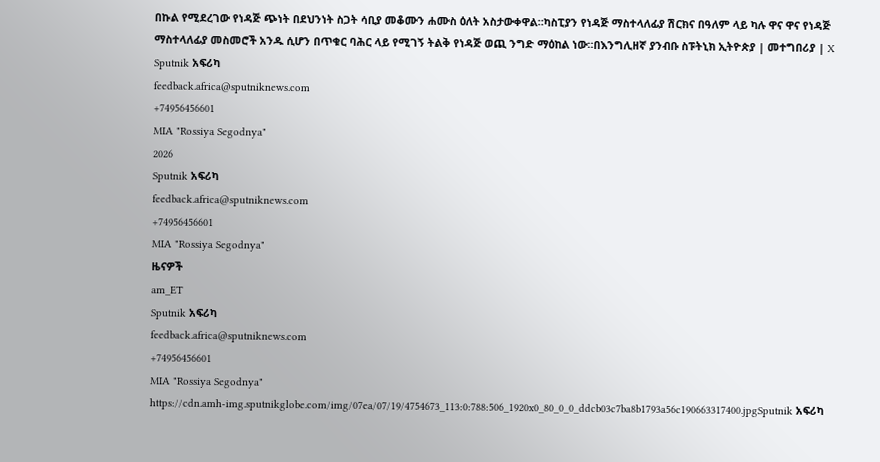በኩል የሚደረገው የነዳጅ ጭነት በደህንነት ስጋት ሳቢያ መቆሙን ሐሙስ ዕለት አስታውቀዋል።ካስፒያን የነዳጅ ማስተላለፊያ ሽርክና በዓለም ላይ ካሉ ዋና ዋና የነዳጅ ማስተላለፊያ መስመሮች አንዱ ሲሆን በጥቁር ባሕር ላይ የሚገኝ ትልቅ የነዳጅ ወጪ ንግድ ማዕከል ነው።በእንግሊዘኛ ያንብቡ ስፑትኒክ ኢትዮጵያ | መተግበሪያ | X
Sputnik አፍሪካ
feedback.africa@sputniknews.com
+74956456601
MIA "Rossiya Segodnya"
2026
Sputnik አፍሪካ
feedback.africa@sputniknews.com
+74956456601
MIA "Rossiya Segodnya"
ዜናዎች
am_ET
Sputnik አፍሪካ
feedback.africa@sputniknews.com
+74956456601
MIA "Rossiya Segodnya"
https://cdn.amh-img.sputnikglobe.com/img/07ea/07/19/4754673_113:0:788:506_1920x0_80_0_0_ddcb03c7ba8b1793a56c190663317400.jpgSputnik አፍሪካ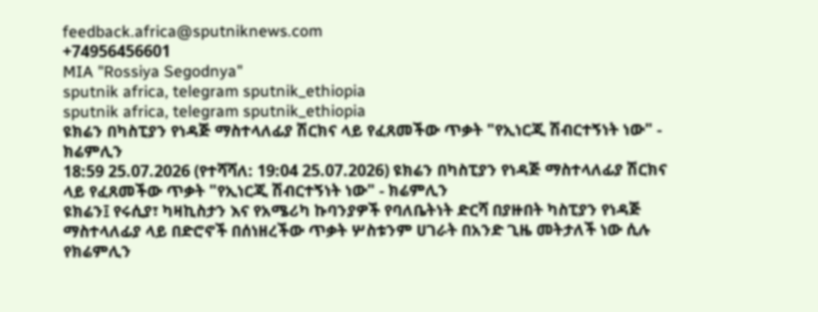feedback.africa@sputniknews.com
+74956456601
MIA "Rossiya Segodnya"
sputnik africa, telegram sputnik_ethiopia
sputnik africa, telegram sputnik_ethiopia
ዩክሬን በካስፒያን የነዳጅ ማስተላለፊያ ሽርክና ላይ የፈጸመችው ጥቃት "የኢነርጂ ሽብርተኝነት ነው" - ክሬምሊን
18:59 25.07.2026 (የተሻሻለ: 19:04 25.07.2026) ዩክሬን በካስፒያን የነዳጅ ማስተላለፊያ ሽርክና ላይ የፈጸመችው ጥቃት "የኢነርጂ ሽብርተኝነት ነው" - ክሬምሊን
ዩክሬን፤ የሩሲያ፣ ካዛኪስታን እና የአሜሪካ ኩባንያዎች የባለቤትነት ድርሻ በያዙበት ካስፒያን የነዳጅ ማስተላለፊያ ላይ በድሮኖች በሰነዘረችው ጥቃት ሦስቱንም ሀገራት በአንድ ጊዜ መትታለች ነው ሲሉ የክሬምሊን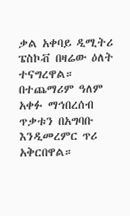ቃል አቀባይ ዲሚትሪ ፔስኮቭ በዛሬው ዕለት ተናግረዋል።
በተጨማሪም ዓለም አቀፉ ማኅበረሰብ ጥቃቱን በአግባቡ እንዲመረምር ጥሪ አቅርበዋል።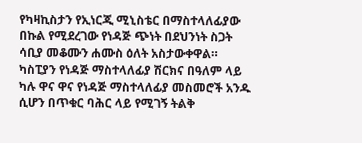የካዛኪስታን የኢነርጂ ሚኒስቴር በማስተላለፊያው በኩል የሚደረገው የነዳጅ ጭነት በደህንነት ስጋት ሳቢያ መቆሙን ሐሙስ ዕለት አስታውቀዋል።
ካስፒያን የነዳጅ ማስተላለፊያ ሽርክና በዓለም ላይ ካሉ ዋና ዋና የነዳጅ ማስተላለፊያ መስመሮች አንዱ ሲሆን በጥቁር ባሕር ላይ የሚገኝ ትልቅ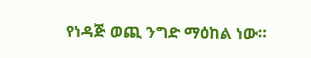የነዳጅ ወጪ ንግድ ማዕከል ነው።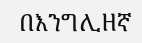በእንግሊዘኛ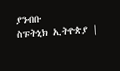ያንብቡ
ስፑትኒክ ኢትዮጵያ |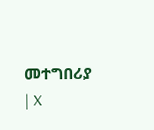መተግበሪያ | X